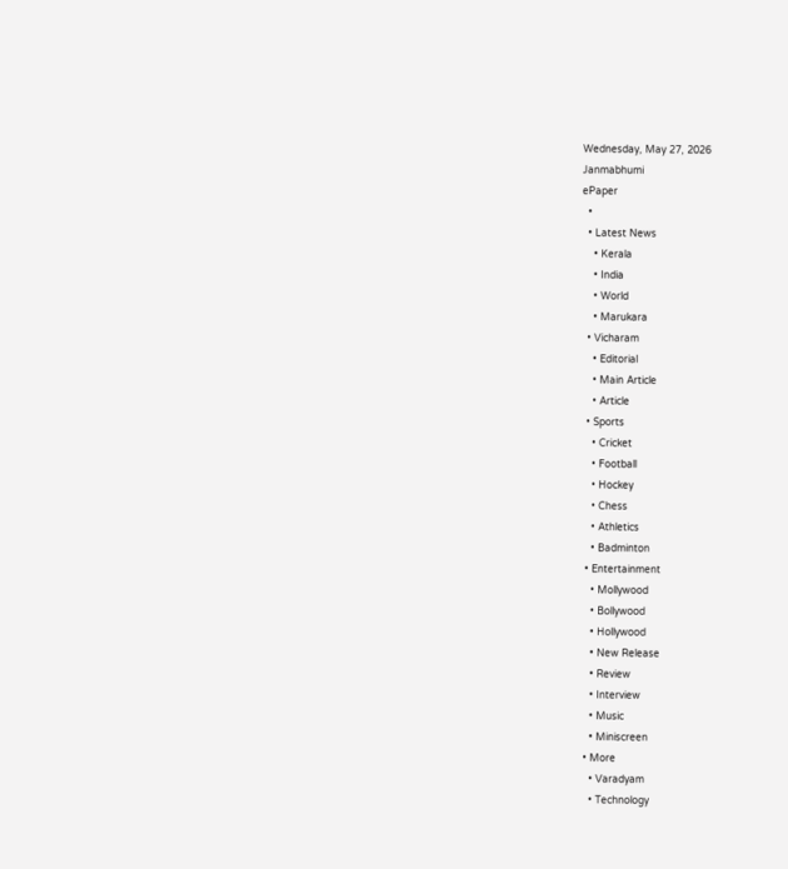Wednesday, May 27, 2026
Janmabhumi
ePaper
  •
  • Latest News
    • Kerala
    • India
    • World
    • Marukara
  • Vicharam
    • Editorial
    • Main Article
    • Article
  • Sports
    • Cricket
    • Football
    • Hockey
    • Chess
    • Athletics
    • Badminton
  • Entertainment
    • Mollywood
    • Bollywood
    • Hollywood
    • New Release
    • Review
    • Interview
    • Music
    • Miniscreen
  • More
    • Varadyam
    • Technology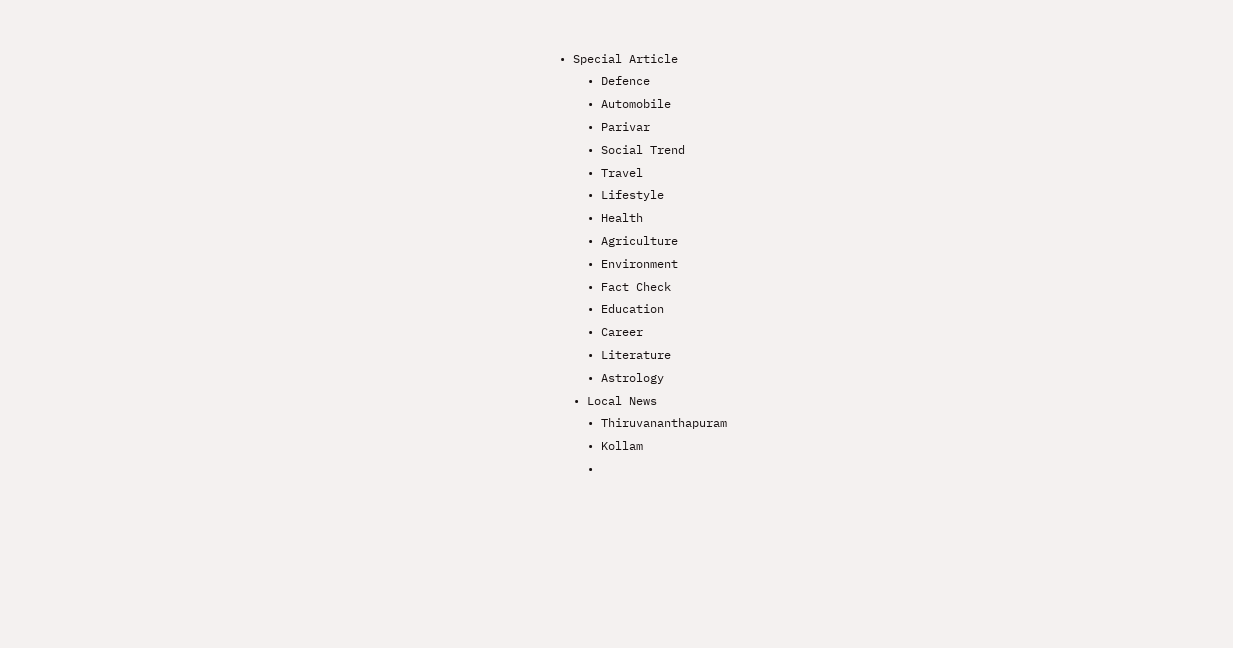• Special Article
    • Defence
    • Automobile
    • Parivar
    • Social Trend
    • Travel
    • Lifestyle
    • Health
    • Agriculture
    • Environment
    • Fact Check
    • Education
    • Career
    • Literature
    • Astrology
  • Local News
    • Thiruvananthapuram
    • Kollam
    •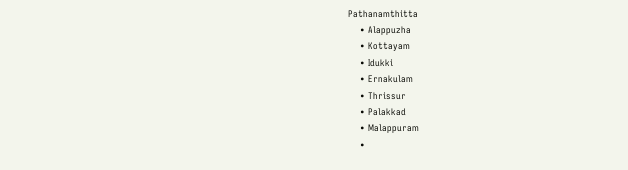Pathanamthitta
    • Alappuzha
    • Kottayam
    • Idukki
    • Ernakulam
    • Thrissur
    • Palakkad
    • Malappuram
    •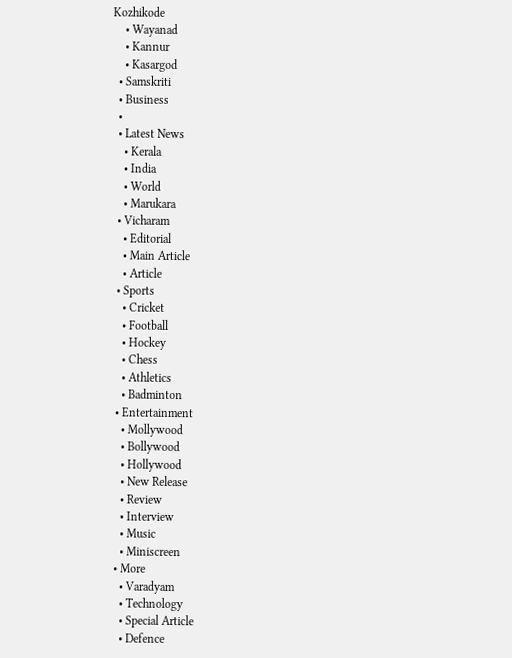Kozhikode
    • Wayanad
    • Kannur
    • Kasargod
  • Samskriti
  • Business
  •
  • Latest News
    • Kerala
    • India
    • World
    • Marukara
  • Vicharam
    • Editorial
    • Main Article
    • Article
  • Sports
    • Cricket
    • Football
    • Hockey
    • Chess
    • Athletics
    • Badminton
  • Entertainment
    • Mollywood
    • Bollywood
    • Hollywood
    • New Release
    • Review
    • Interview
    • Music
    • Miniscreen
  • More
    • Varadyam
    • Technology
    • Special Article
    • Defence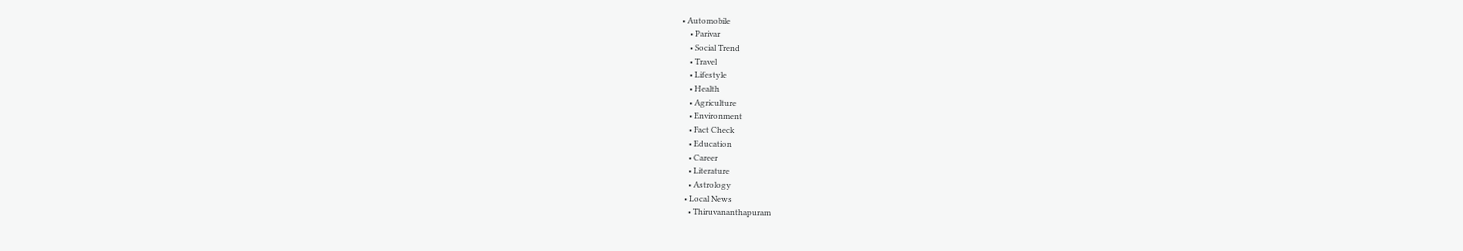• Automobile
    • Parivar
    • Social Trend
    • Travel
    • Lifestyle
    • Health
    • Agriculture
    • Environment
    • Fact Check
    • Education
    • Career
    • Literature
    • Astrology
  • Local News
    • Thiruvananthapuram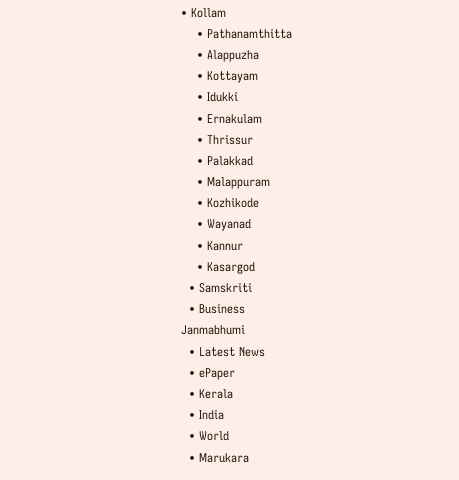• Kollam
    • Pathanamthitta
    • Alappuzha
    • Kottayam
    • Idukki
    • Ernakulam
    • Thrissur
    • Palakkad
    • Malappuram
    • Kozhikode
    • Wayanad
    • Kannur
    • Kasargod
  • Samskriti
  • Business
Janmabhumi
  • Latest News
  • ePaper
  • Kerala
  • India
  • World
  • Marukara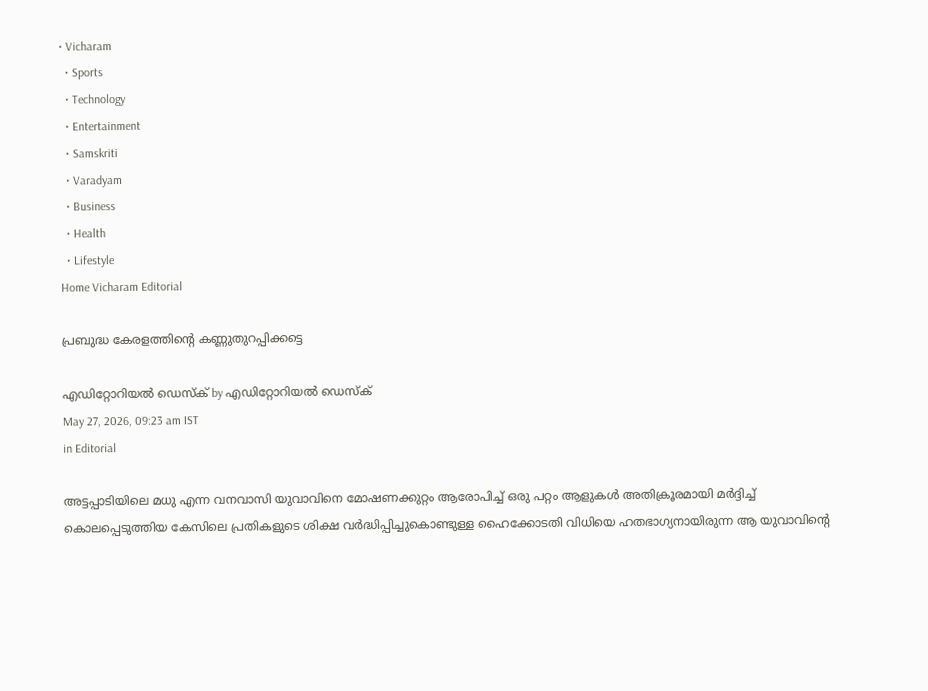• Vicharam
  • Sports
  • Technology
  • Entertainment
  • Samskriti
  • Varadyam
  • Business
  • Health
  • Lifestyle
Home Vicharam Editorial

പ്രബുദ്ധ കേരളത്തിന്റെ കണ്ണുതുറപ്പിക്കട്ടെ

എഡിറ്റോറിയൽ ഡെസ്ക് by എഡിറ്റോറിയൽ ഡെസ്ക്
May 27, 2026, 09:23 am IST
in Editorial

അട്ടപ്പാടിയിലെ മധു എന്ന വനവാസി യുവാവിനെ മോഷണക്കുറ്റം ആരോപിച്ച് ഒരു പറ്റം ആളുകള്‍ അതിക്രൂരമായി മര്‍ദ്ദിച്ച് കൊലപ്പെടുത്തിയ കേസിലെ പ്രതികളുടെ ശിക്ഷ വര്‍ദ്ധിപ്പിച്ചുകൊണ്ടുള്ള ഹൈക്കോടതി വിധിയെ ഹതഭാഗ്യനായിരുന്ന ആ യുവാവിന്റെ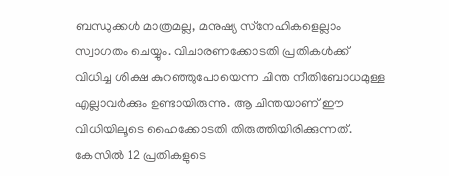ബന്ധുക്കള്‍ മാത്രമല്ല, മനുഷ്യ സ്‌നേഹികളെല്ലാം സ്വാഗതം ചെയ്യും. വിചാരണക്കോടതി പ്രതികള്‍ക്ക് വിധിച്ച ശിക്ഷ കുറഞ്ഞുപോയെന്ന ചിന്ത നീതിബോധമുള്ള എല്ലാവര്‍ക്കും ഉണ്ടായിരുന്നു. ആ ചിന്തയാണ് ഈ വിധിയിലൂടെ ഹൈക്കോടതി തിരുത്തിയിരിക്കുന്നത്. കേസില്‍ 12 പ്രതികളുടെ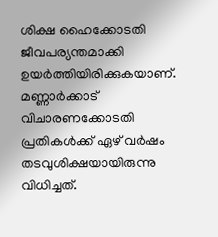ശിക്ഷ ഹൈക്കോടതി ജീവപര്യന്തമാക്കി ഉയര്‍ത്തിയിരിക്കുകയാണ്. മണ്ണാര്‍ക്കാട് വിചാരണക്കോടതി പ്രതികള്‍ക്ക് ഏഴ് വര്‍ഷം തടവുശിക്ഷയായിരുന്നു വിധിച്ചത്.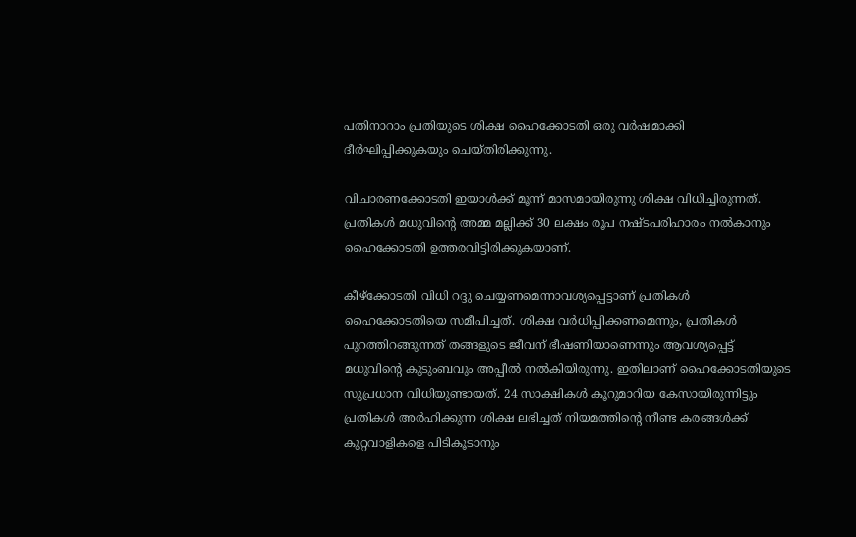പതിനാറാം പ്രതിയുടെ ശിക്ഷ ഹൈക്കോടതി ഒരു വര്‍ഷമാക്കി ദീര്‍ഘിപ്പിക്കുകയും ചെയ്തിരിക്കുന്നു.

വിചാരണക്കോടതി ഇയാള്‍ക്ക് മൂന്ന് മാസമായിരുന്നു ശിക്ഷ വിധിച്ചിരുന്നത്. പ്രതികള്‍ മധുവിന്റെ അമ്മ മല്ലിക്ക് 30 ലക്ഷം രൂപ നഷ്ടപരിഹാരം നല്‍കാനും ഹൈക്കോടതി ഉത്തരവിട്ടിരിക്കുകയാണ്.

കീഴ്‌ക്കോടതി വിധി റദ്ദു ചെയ്യണമെന്നാവശ്യപ്പെട്ടാണ് പ്രതികള്‍ ഹൈക്കോടതിയെ സമീപിച്ചത്. ശിക്ഷ വര്‍ധിപ്പിക്കണമെന്നും, പ്രതികള്‍ പുറത്തിറങ്ങുന്നത് തങ്ങളുടെ ജീവന് ഭീഷണിയാണെന്നും ആവശ്യപ്പെട്ട് മധുവിന്റെ കുടുംബവും അപ്പീല്‍ നല്‍കിയിരുന്നു. ഇതിലാണ് ഹൈക്കോടതിയുടെ സുപ്രധാന വിധിയുണ്ടായത്. 24 സാക്ഷികള്‍ കൂറുമാറിയ കേസായിരുന്നിട്ടും പ്രതികള്‍ അര്‍ഹിക്കുന്ന ശിക്ഷ ലഭിച്ചത് നിയമത്തിന്റെ നീണ്ട കരങ്ങള്‍ക്ക് കുറ്റവാളികളെ പിടികൂടാനും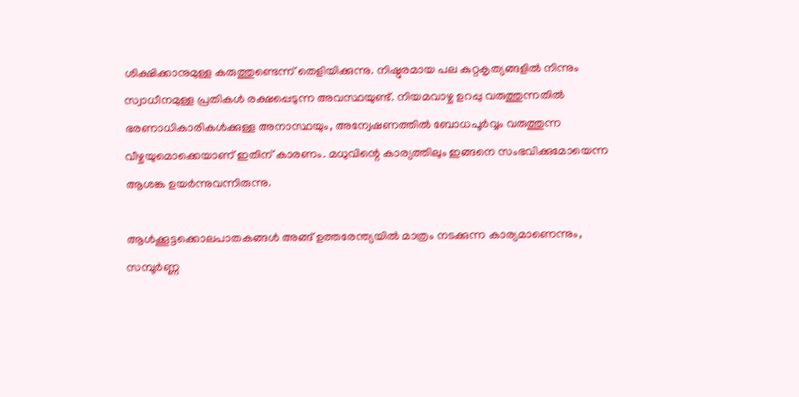ശിക്ഷിക്കാനുമുള്ള കരുത്തുണ്ടെന്ന് തെളിയിക്കുന്നു. നിഷ്ഠുരമായ പല കുറ്റകൃത്യങ്ങളില്‍ നിന്നും സ്വാധീനമുള്ള പ്രതികള്‍ രക്ഷപ്പെടുന്ന അവസ്ഥയുണ്ട്. നിയമവാഴ്ച ഉറപ്പു വരുത്തുന്നതില്‍ ഭരണാധികാരികള്‍ക്കുള്ള അനാസ്ഥയും, അന്വേഷണത്തില്‍ ബോധപൂര്‍വ്വം വരുത്തുന്ന വീഴ്ചയുമൊക്കെയാണ് ഇതിന് കാരണം. മധുവിന്റെ കാര്യത്തിലും ഇങ്ങനെ സംഭവിക്കുമോയെന്ന ആശങ്ക ഉയര്‍ന്നുവന്നിരുന്നു.

ആള്‍ക്കൂട്ടക്കൊലപാതകങ്ങള്‍ അങ്ങ് ഉത്തരേന്ത്യയില്‍ മാത്രം നടക്കുന്ന കാര്യമാണെന്നും, സമ്പൂര്‍ണ്ണ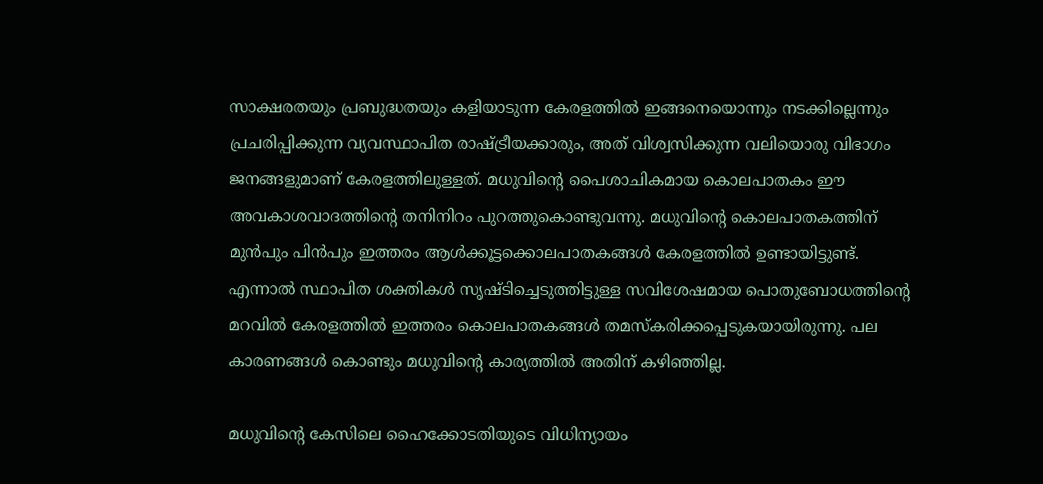സാക്ഷരതയും പ്രബുദ്ധതയും കളിയാടുന്ന കേരളത്തില്‍ ഇങ്ങനെയൊന്നും നടക്കില്ലെന്നും പ്രചരിപ്പിക്കുന്ന വ്യവസ്ഥാപിത രാഷ്‌ട്രീയക്കാരും, അത് വിശ്വസിക്കുന്ന വലിയൊരു വിഭാഗം ജനങ്ങളുമാണ് കേരളത്തിലുള്ളത്. മധുവിന്റെ പൈശാചികമായ കൊലപാതകം ഈ അവകാശവാദത്തിന്റെ തനിനിറം പുറത്തുകൊണ്ടുവന്നു. മധുവിന്റെ കൊലപാതകത്തിന് മുന്‍പും പിന്‍പും ഇത്തരം ആള്‍ക്കൂട്ടക്കൊലപാതകങ്ങള്‍ കേരളത്തില്‍ ഉണ്ടായിട്ടുണ്ട്. എന്നാല്‍ സ്ഥാപിത ശക്തികള്‍ സൃഷ്ടിച്ചെടുത്തിട്ടുള്ള സവിശേഷമായ പൊതുബോധത്തിന്റെ മറവില്‍ കേരളത്തില്‍ ഇത്തരം കൊലപാതകങ്ങള്‍ തമസ്‌കരിക്കപ്പെടുകയായിരുന്നു. പല കാരണങ്ങള്‍ കൊണ്ടും മധുവിന്റെ കാര്യത്തില്‍ അതിന് കഴിഞ്ഞില്ല.

മധുവിന്റെ കേസിലെ ഹൈക്കോടതിയുടെ വിധിന്യായം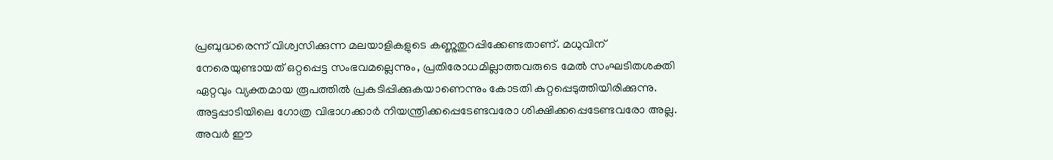പ്രബുദ്ധരെന്ന് വിശ്വസിക്കുന്ന മലയാളികളുടെ കണ്ണുതുറപ്പിക്കേണ്ടതാണ്. മധുവിന് നേരെയുണ്ടായത് ഒറ്റപ്പെട്ട സംഭവമല്ലെന്നും, പ്രതിരോധമില്ലാത്തവരുടെ മേല്‍ സംഘടിതശക്തി ഏറ്റവും വ്യക്തമായ രൂപത്തില്‍ പ്രകടിപ്പിക്കുകയാണെന്നും കോടതി കുറ്റപ്പെടുത്തിയിരിക്കുന്നു. അട്ടപ്പാടിയിലെ ഗോത്ര വിഭാഗക്കാര്‍ നിയന്ത്രിക്കപ്പെടേണ്ടവരോ ശിക്ഷിക്കപ്പെടേണ്ടവരോ അല്ല. അവര്‍ ഈ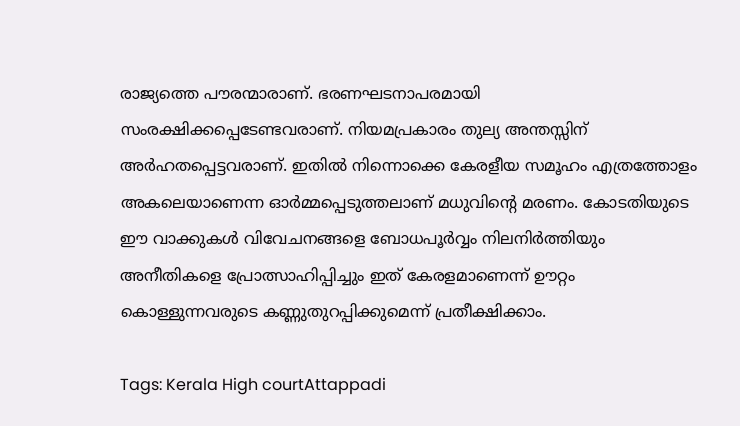രാജ്യത്തെ പൗരന്മാരാണ്. ഭരണഘടനാപരമായി സംരക്ഷിക്കപ്പെടേണ്ടവരാണ്. നിയമപ്രകാരം തുല്യ അന്തസ്സിന് അര്‍ഹതപ്പെട്ടവരാണ്. ഇതില്‍ നിന്നൊക്കെ കേരളീയ സമൂഹം എത്രത്തോളം അകലെയാണെന്ന ഓര്‍മ്മപ്പെടുത്തലാണ് മധുവിന്റെ മരണം. കോടതിയുടെ ഈ വാക്കുകള്‍ വിവേചനങ്ങളെ ബോധപൂര്‍വ്വം നിലനിര്‍ത്തിയും അനീതികളെ പ്രോത്സാഹിപ്പിച്ചും ഇത് കേരളമാണെന്ന് ഊറ്റം കൊള്ളുന്നവരുടെ കണ്ണുതുറപ്പിക്കുമെന്ന് പ്രതീക്ഷിക്കാം.

Tags: Kerala High courtAttappadi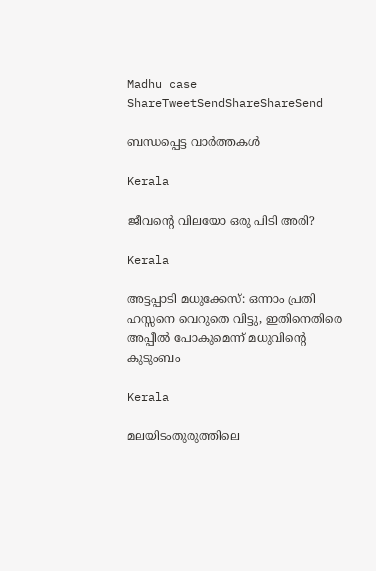Madhu case
ShareTweetSendShareShareSend

ബന്ധപ്പെട്ട വാര്‍ത്തകള്‍

Kerala

ജീവന്റെ വിലയോ ഒരു പിടി അരി?

Kerala

അട്ടപ്പാടി മധുക്കേസ്: ഒന്നാം പ്രതി ഹസ്സനെ വെറുതെ വിട്ടു, ഇതിനെതിരെ അപ്പീല്‍ പോകുമെന്ന് മധുവിന്റെ കുടുംബം

Kerala

മലയിടംതുരുത്തിലെ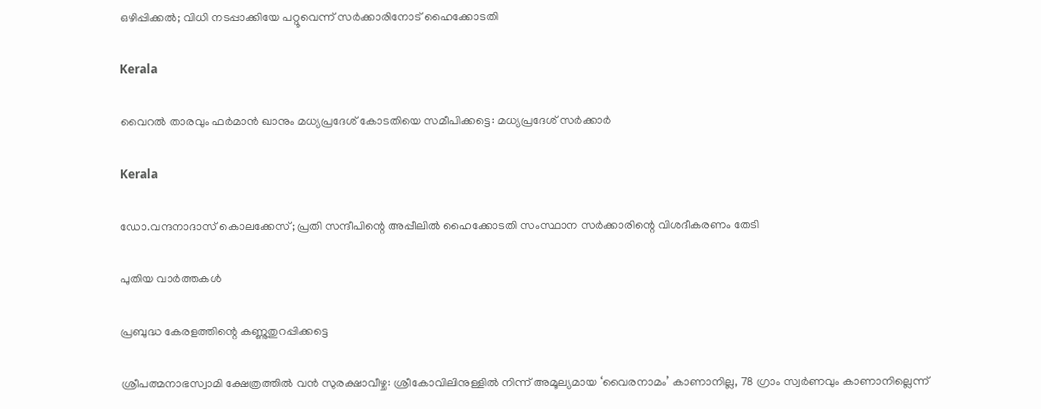ഒഴിപ്പിക്കൽ; വിധി നടപ്പാക്കിയേ പറ്റൂവെന്ന് സർക്കാരിനോട് ഹൈക്കോടതി

Kerala

വൈറല്‍ താരവും ഫര്‍മാന്‍ ഖാനും മധ്യപ്രദേശ് കോടതിയെ സമീപിക്കട്ടെ: മധ്യപ്രദേശ് സര്‍ക്കാര്‍

Kerala

ഡോ.വന്ദനാദാസ് കൊലക്കേസ്; പ്രതി സന്ദീപിന്റെ അപ്പീലില്‍ ഹൈക്കോടതി സംസ്ഥാന സര്‍ക്കാരിന്റെ വിശദീകരണം തേടി

പുതിയ വാര്‍ത്തകള്‍

പ്രബുദ്ധ കേരളത്തിന്റെ കണ്ണുതുറപ്പിക്കട്ടെ

ശ്രീപത്മനാഭസ്വാമി ക്ഷേത്രത്തിൽ വൻ സുരക്ഷാവീഴ്ച: ശ്രീകോവിലിനുള്ളിൽ നിന്ന് അമൂല്യമായ ‘വൈരനാമം’ കാണാനില്ല, 78 ഗ്രാം സ്വർണവും കാണാനില്ലെന്ന്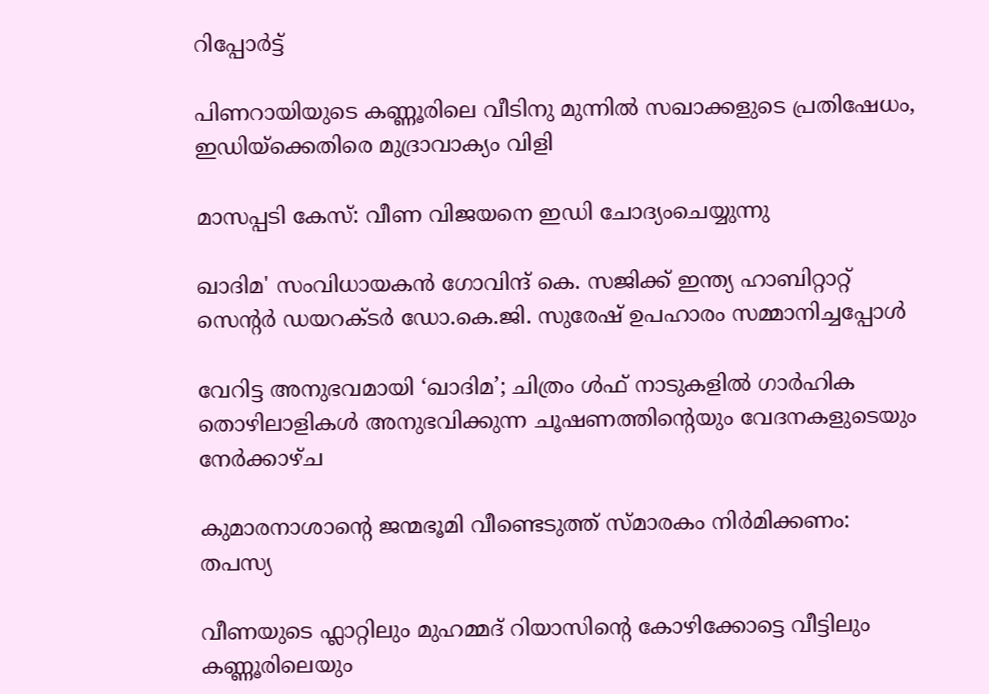റിപ്പോർട്ട്

പിണറായിയുടെ കണ്ണൂരിലെ വീടിനു മുന്നിൽ സഖാക്കളുടെ പ്രതിഷേധം, ഇഡിയ്‌ക്കെതിരെ മുദ്രാവാക്യം വിളി

മാസപ്പടി കേസ്: വീണ വിജയനെ ഇഡി ചോദ്യംചെയ്യുന്നു

ഖാദിമ' സംവിധായകന്‍ ഗോവിന്ദ് കെ. സജിക്ക് ഇന്ത്യ ഹാബിറ്റാറ്റ് സെന്റര്‍ ഡയറക്ടര്‍ ഡോ.കെ.ജി. സുരേഷ് ഉപഹാരം സമ്മാനിച്ചപ്പോള്‍

വേറിട്ട അനുഭവമായി ‘ഖാദിമ’; ചിത്രം ള്‍ഫ് നാടുകളില്‍ ഗാര്‍ഹിക തൊഴിലാളികള്‍ അനുഭവിക്കുന്ന ചൂഷണത്തിന്റെയും വേദനകളുടെയും നേര്‍ക്കാഴ്ച

കുമാരനാശാന്റെ ജന്മഭൂമി വീണ്ടെടുത്ത് സ്മാരകം നിര്‍മിക്കണം: തപസ്യ

വീണയുടെ ഫ്ലാറ്റിലും മുഹമ്മദ് റിയാസിന്റെ കോഴിക്കോട്ടെ വീട്ടിലും കണ്ണൂരിലെയും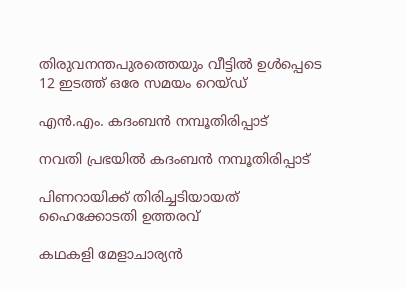തിരുവനന്തപുരത്തെയും വീട്ടിൽ ഉൾപ്പെടെ 12 ഇടത്ത് ഒരേ സമയം റെയ്ഡ്

എന്‍.എം. കദംബന്‍ നമ്പൂതിരിപ്പാട്‌

നവതി പ്രഭയില്‍ കദംബന്‍ നമ്പൂതിരിപ്പാട്

പിണറായിക്ക് തിരിച്ചടിയായത് ഹൈക്കോടതി ഉത്തരവ്

കഥകളി മേളാചാര്യന്‍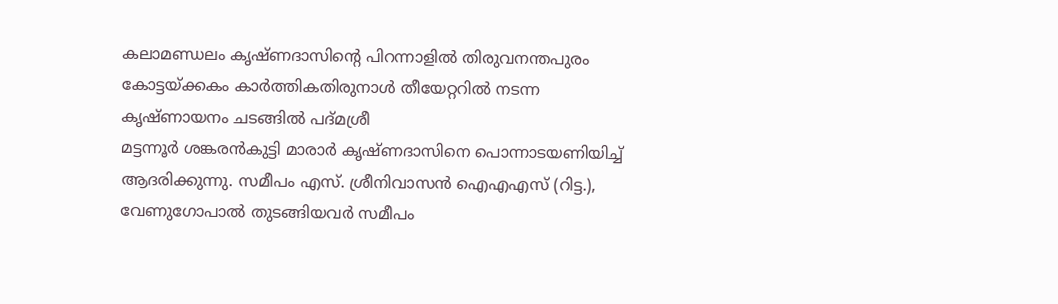കലാമണ്ഡലം കൃഷ്ണദാസിന്റെ പിറന്നാളില്‍ തിരുവനന്തപുരം കോട്ടയ്ക്കകം കാര്‍ത്തികതിരുനാള്‍ തീയേറ്ററില്‍ നടന്ന കൃഷ്ണായനം ചടങ്ങില്‍ പദ്മശ്രീ
മട്ടന്നൂര്‍ ശങ്കരന്‍കുട്ടി മാരാര്‍ കൃഷ്ണദാസിനെ പൊന്നാടയണിയിച്ച് ആദരിക്കുന്നു. സമീപം എസ്. ശ്രീനിവാസന്‍ ഐഎഎസ് (റിട്ട.), വേണുഗോപാല്‍ തുടങ്ങിയവര്‍ സമീപം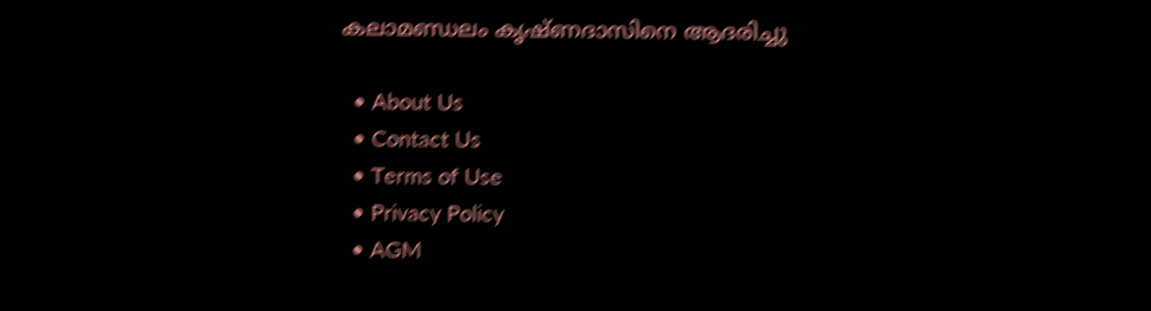കലാമണ്ഡലം കൃഷ്ണദാസിനെ ആദരിച്ചു

  • About Us
  • Contact Us
  • Terms of Use
  • Privacy Policy
  • AGM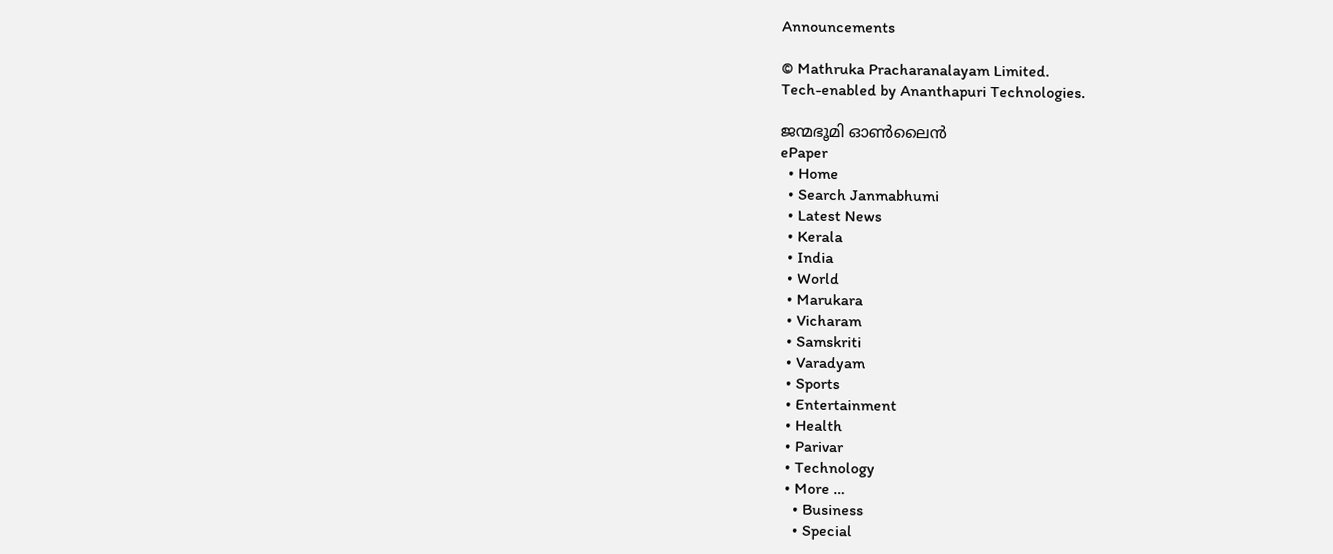Announcements

© Mathruka Pracharanalayam Limited.
Tech-enabled by Ananthapuri Technologies.

ജന്മഭൂമി ഓണ്‍ലൈന്‍
ePaper
  • Home
  • Search Janmabhumi
  • Latest News
  • Kerala
  • India
  • World
  • Marukara
  • Vicharam
  • Samskriti
  • Varadyam
  • Sports
  • Entertainment
  • Health
  • Parivar
  • Technology
  • More …
    • Business
    • Special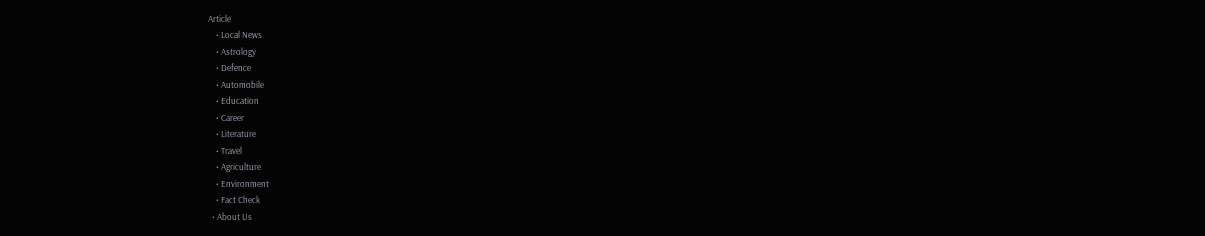Article
    • Local News
    • Astrology
    • Defence
    • Automobile
    • Education
    • Career
    • Literature
    • Travel
    • Agriculture
    • Environment
    • Fact Check
  • About Us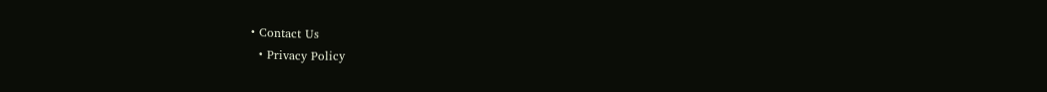• Contact Us
  • Privacy Policy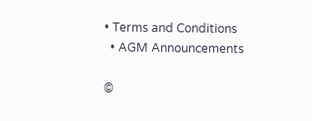• Terms and Conditions
  • AGM Announcements

©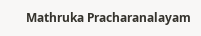Mathruka Pracharanalayam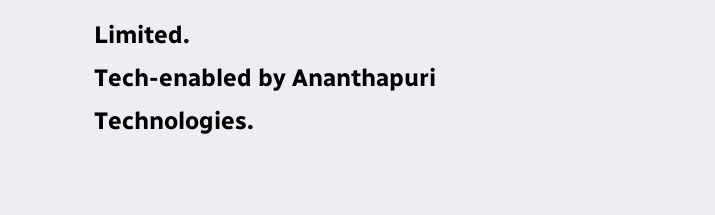Limited.
Tech-enabled by Ananthapuri Technologies.